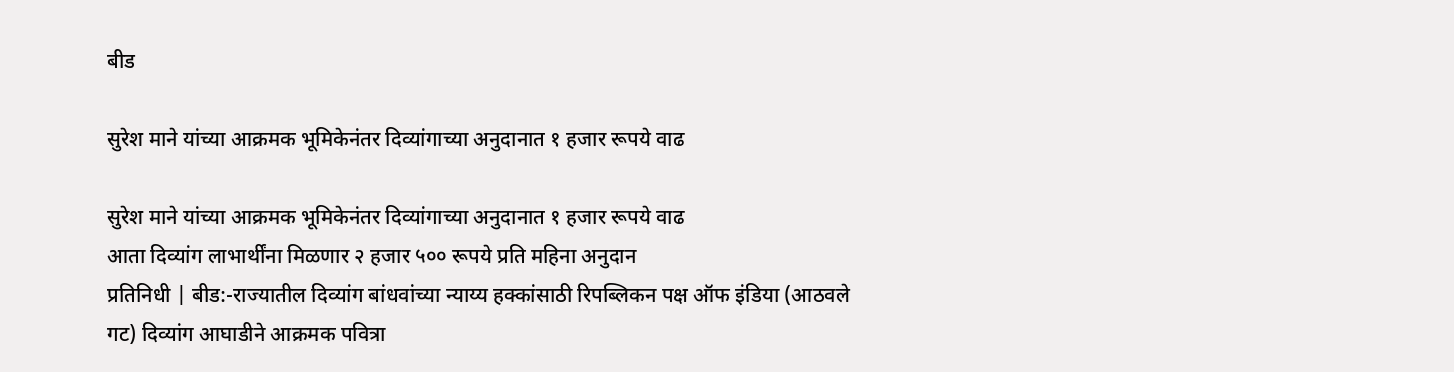बीड

सुरेश माने यांच्या आक्रमक भूमिकेनंतर दिव्यांगाच्या अनुदानात १ हजार रूपये वाढ

सुरेश माने यांच्या आक्रमक भूमिकेनंतर दिव्यांगाच्या अनुदानात १ हजार रूपये वाढ
आता दिव्यांग लाभार्थींना मिळणार २ हजार ५०० रूपये प्रति महिना अनुदान
प्रतिनिधी | बीड:-राज्यातील दिव्यांग बांधवांच्या न्याय्य हक्कांसाठी रिपब्लिकन पक्ष ऑफ इंडिया (आठवले गट) दिव्यांग आघाडीने आक्रमक पवित्रा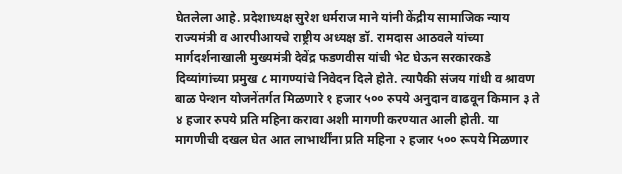घेतलेला आहे. प्रदेशाध्यक्ष सुरेश धर्मराज माने यांनी केंद्रीय सामाजिक न्याय राज्यमंत्री व आरपीआयचे राष्ट्रीय अध्यक्ष डॉ. रामदास आठवले यांच्या मार्गदर्शनाखाली मुख्यमंत्री देवेंद्र फडणवीस यांची भेट घेऊन सरकारकडे दिव्यांगांच्या प्रमुख ८ मागण्यांचे निवेदन दिले होते. त्यापैकी संजय गांधी व श्रावण बाळ पेन्शन योजनेंतर्गत मिळणारे १ हजार ५०० रुपये अनुदान वाढवून किमान ३ ते ४ हजार रुपये प्रति महिना करावा अशी मागणी करण्यात आली होती. या मागणीची दखल घेत आत लाभार्थींना प्रति महिना २ हजार ५०० रूपये मिळणार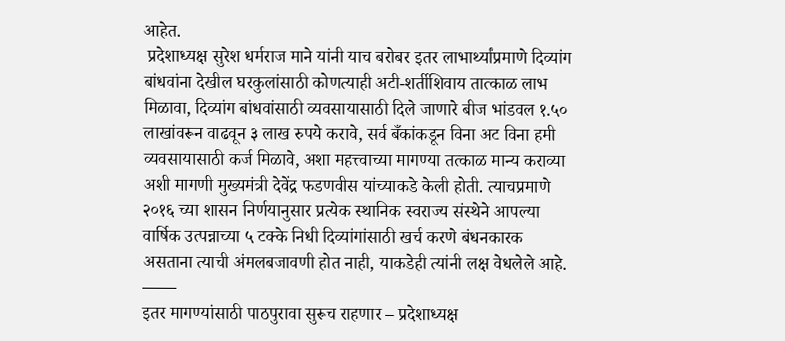आहेत.
 प्रदेशाध्यक्ष सुरेश धर्मराज माने यांनी याच बरोबर इतर लाभार्थ्यांप्रमाणे दिव्यांग बांधवांना देखील घरकुलांसाठी कोणत्याही अटी-शर्तीशिवाय तात्काळ लाभ मिळावा, दिव्यांग बांधवांसाठी व्यवसायासाठी दिले जाणारे बीज भांडवल १.५० लाखांवरून वाढवून ३ लाख रुपये करावे, सर्व बँकांकडून विना अट विना हमी व्यवसायासाठी कर्ज मिळावे, अशा महत्त्वाच्या मागण्या तत्काळ मान्य कराव्या अशी मागणी मुख्यमंत्री देवेंद्र फडणवीस यांच्याकडे केली होती. त्याचप्रमाणे २०१६ च्या शासन निर्णयानुसार प्रत्येक स्थानिक स्वराज्य संस्थेने आपल्या वार्षिक उत्पन्नाच्या ५ टक्के निधी दिव्यांगांसाठी खर्च करणे बंधनकारक असताना त्याची अंमलबजावणी होत नाही, याकडेही त्यांनी लक्ष वेधलेले आहे.
——
इतर मागण्यांसाठी पाठपुरावा सुरूच राहणार – प्रदेशाध्यक्ष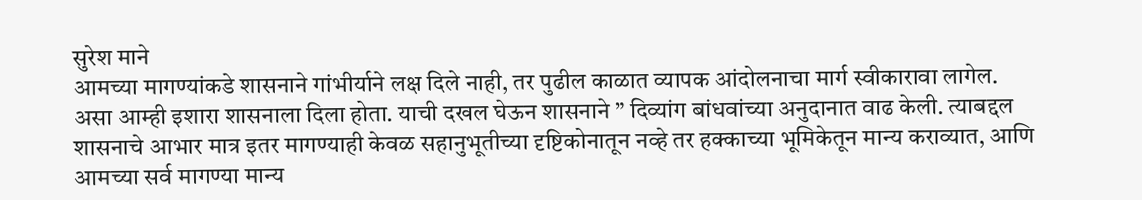सुरेश माने
आमच्या मागण्यांकडे शासनाने गांभीर्याने लक्ष दिले नाही, तर पुढील काळात व्यापक आंदोलनाचा मार्ग स्वीकारावा लागेल. असा आम्ही इशारा शासनाला दिला होता. याची दखल घेऊन शासनाने ” दिव्यांग बांधवांच्या अनुदानात वाढ केली. त्याबद्दल शासनाचे आभार मात्र इतर मागण्याही केवळ सहानुभूतीच्या दृष्टिकोनातून नव्हे तर हक्काच्या भूमिकेतून मान्य कराव्यात, आणि आमच्या सर्व मागण्या मान्य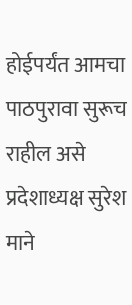होईपर्यंत आमचा पाठपुरावा सुरूच राहील असे प्रदेशाध्यक्ष सुरेश माने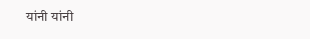यांनी यांनी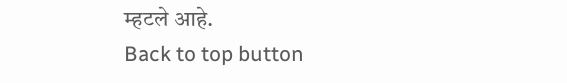म्हटले आहे.
Back to top button